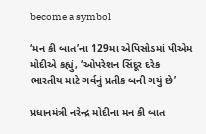become a symbol

‘મન કી બાત’ના 129મા એપિસોડમાં પીએમ મોદીએ કહ્યું, ‘ઓપરેશન સિંદૂર દરેક ભારતીય માટે ગર્વનું પ્રતીક બની ગયું છે’

પ્રધાનમંત્રી નરેન્દ્ર મોદીના મન કી બાત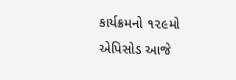કાર્યક્રમનો ૧૨૯મો એપિસોડ આજે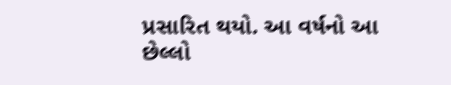પ્રસારિત થયો. આ વર્ષનો આ છેલ્લો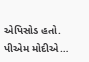એપિસોડ હતો. પીએમ મોદીએ…